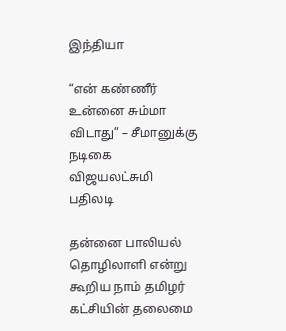இந்தியா

“என் கண்ணீர் உன்னை சும்மா விடாது” – சீமானுக்கு நடிகை விஜயலட்சுமி பதிலடி

தன்னை பாலியல் தொழிலாளி என்று கூறிய நாம் தமிழர் கட்சியின் தலைமை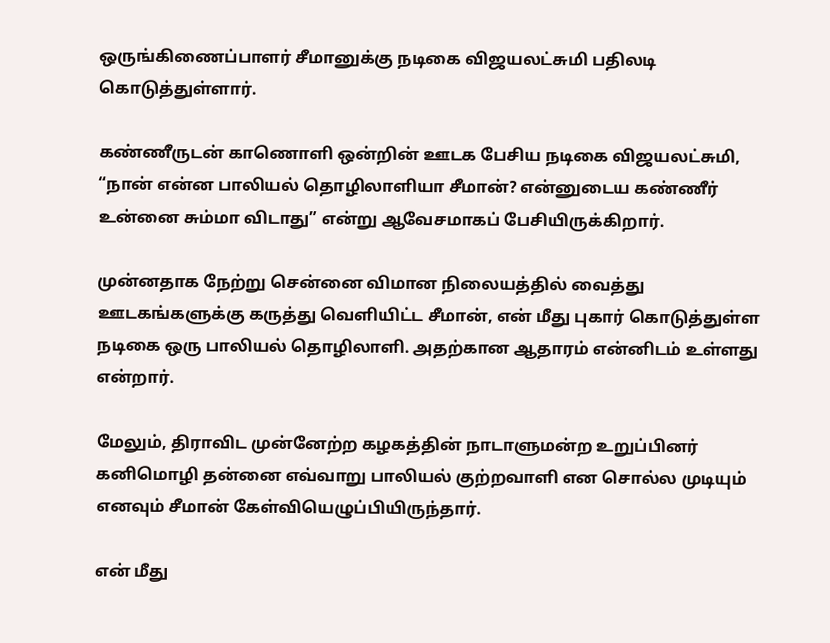ஒருங்கிணைப்பாளர் சீமானுக்கு நடிகை விஜயலட்சுமி பதிலடி கொடுத்துள்ளார்.

கண்ணீருடன் காணொளி ஒன்றின் ஊடக பேசிய நடிகை விஜயலட்சுமி, “நான் என்ன பாலியல் தொழிலாளியா சீமான்? என்னுடைய கண்ணீர் உன்னை சும்மா விடாது” என்று ஆவேசமாகப் பேசியிருக்கிறார்.

முன்னதாக நேற்று சென்னை விமான நிலையத்தில் வைத்து ஊடகங்களுக்கு கருத்து வெளியிட்ட சீமான், என் மீது புகார் கொடுத்துள்ள நடிகை ஒரு பாலியல் தொழிலாளி. அதற்கான ஆதாரம் என்னிடம் உள்ளது என்றார்.

மேலும், திராவிட முன்னேற்ற கழகத்தின் நாடாளுமன்ற உறுப்பினர் கனிமொழி தன்னை எவ்வாறு பாலியல் குற்றவாளி என சொல்ல முடியும் எனவும் சீமான் கேள்வியெழுப்பியிருந்தார்.

என் மீது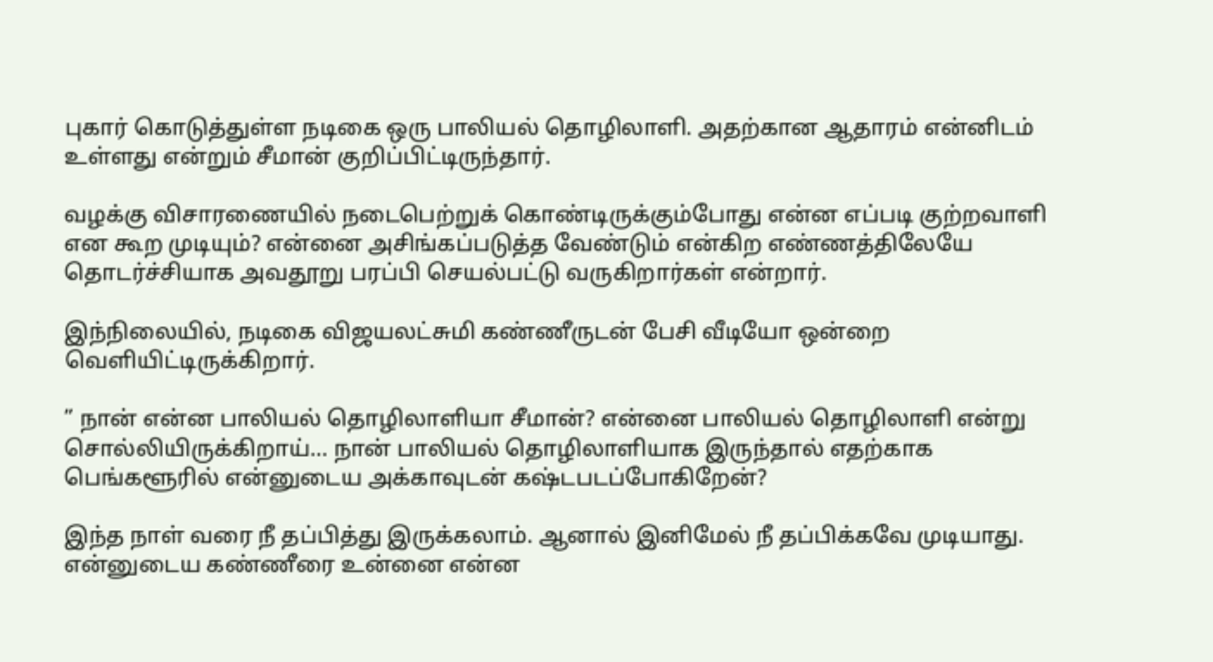புகார் கொடுத்துள்ள நடிகை ஒரு பாலியல் தொழிலாளி. அதற்கான ஆதாரம் என்னிடம் உள்ளது என்றும் சீமான் குறிப்பிட்டிருந்தார்.

வழக்கு விசாரணையில் நடைபெற்றுக் கொண்டிருக்கும்போது என்ன எப்படி குற்றவாளி என கூற முடியும்? என்னை அசிங்கப்படுத்த வேண்டும் என்கிற எண்ணத்திலேயே தொடர்ச்சியாக அவதூறு பரப்பி செயல்பட்டு வருகிறார்கள் என்றார்.

இந்நிலையில், நடிகை விஜயலட்சுமி கண்ணீருடன் பேசி வீடியோ ஒன்றை வெளியிட்டிருக்கிறார்.

” நான் என்ன பாலியல் தொழிலாளியா சீமான்? என்னை பாலியல் தொழிலாளி என்று சொல்லியிருக்கிறாய்… நான் பாலியல் தொழிலாளியாக இருந்தால் எதற்காக பெங்களூரில் என்னுடைய அக்காவுடன் கஷ்டபடப்போகிறேன்?

இந்த நாள் வரை நீ தப்பித்து இருக்கலாம். ஆனால் இனிமேல் நீ தப்பிக்கவே முடியாது. என்னுடைய கண்ணீரை உன்னை என்ன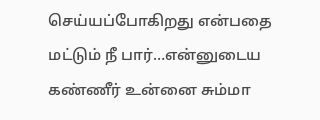செய்யப்போகிறது என்பதை மட்டும் நீ பார்…என்னுடைய கண்ணீர் உன்னை சும்மா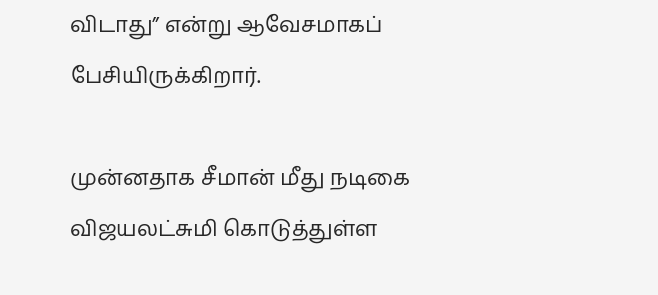விடாது” என்று ஆவேசமாகப் பேசியிருக்கிறார்.

முன்னதாக சீமான் மீது நடிகை விஜயலட்சுமி கொடுத்துள்ள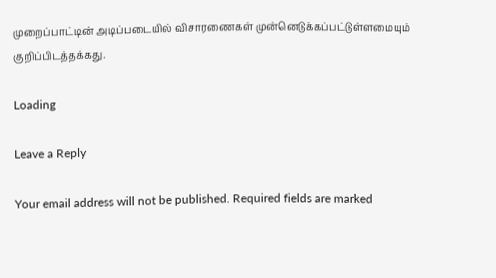முறைப்பாட்டின் அடிப்படையில் விசாரணைகள் முன்னெடுக்கப்பட்டுள்ளமையும் குறிப்பிடத்தக்கது.

Loading

Leave a Reply

Your email address will not be published. Required fields are marked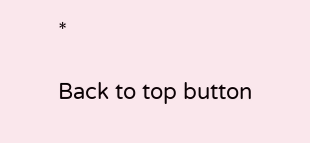*

Back to top button